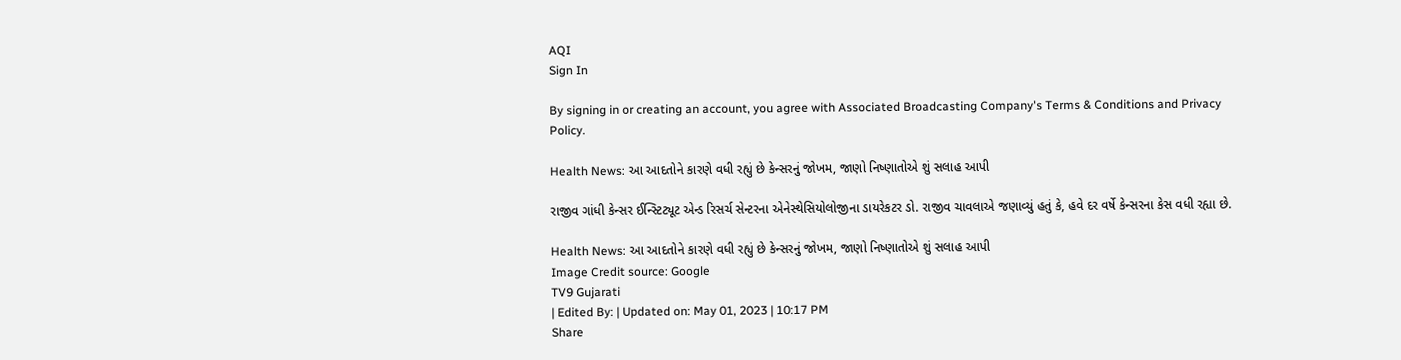AQI
Sign In

By signing in or creating an account, you agree with Associated Broadcasting Company's Terms & Conditions and Privacy Policy.

Health News: આ આદતોને કારણે વધી રહ્યું છે કેન્સરનું જોખમ, જાણો નિષ્ણાતોએ શું સલાહ આપી

રાજીવ ગાંધી કેન્સર ઈન્સ્ટિટ્યૂટ એન્ડ રિસર્ચ સેન્ટરના એનેસ્થેસિયોલોજીના ડાયરેકટર ડો. રાજીવ ચાવલાએ જણાવ્યું હતું કે, હવે દર વર્ષે કેન્સરના કેસ વધી રહ્યા છે.

Health News: આ આદતોને કારણે વધી રહ્યું છે કેન્સરનું જોખમ, જાણો નિષ્ણાતોએ શું સલાહ આપી
Image Credit source: Google
TV9 Gujarati
| Edited By: | Updated on: May 01, 2023 | 10:17 PM
Share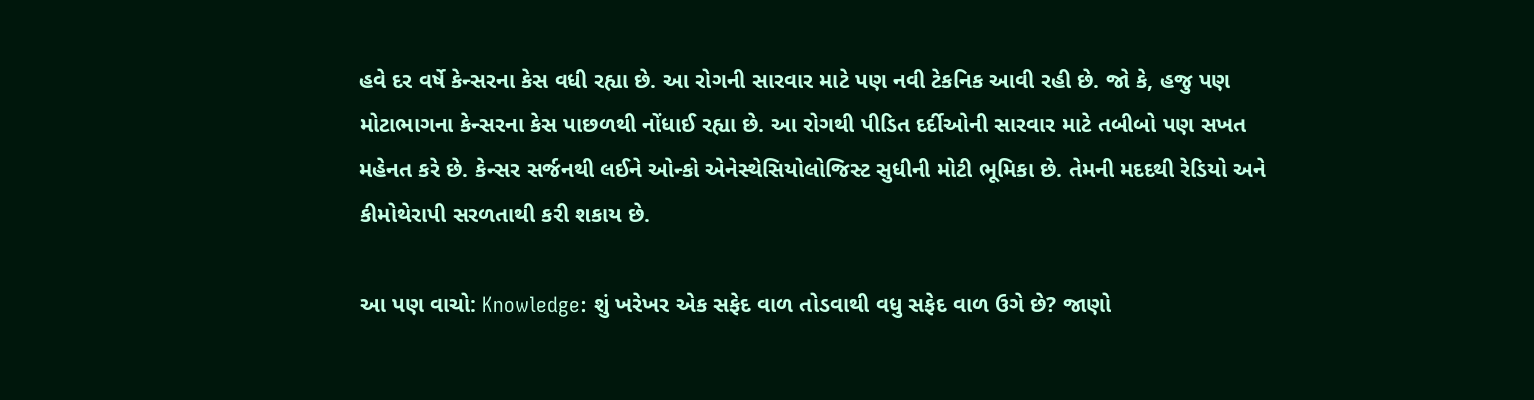હવે દર વર્ષે કેન્સરના કેસ વધી રહ્યા છે. આ રોગની સારવાર માટે પણ નવી ટેકનિક આવી રહી છે. જો કે, હજુ પણ મોટાભાગના કેન્સરના કેસ પાછળથી નોંધાઈ રહ્યા છે. આ રોગથી પીડિત દર્દીઓની સારવાર માટે તબીબો પણ સખત મહેનત કરે છે. કેન્સર સર્જનથી લઈને ઓન્કો એનેસ્થેસિયોલોજિસ્ટ સુધીની મોટી ભૂમિકા છે. તેમની મદદથી રેડિયો અને કીમોથેરાપી સરળતાથી કરી શકાય છે.

આ પણ વાચો: Knowledge: શું ખરેખર એક સફેદ વાળ તોડવાથી વધુ સફેદ વાળ ઉગે છે? જાણો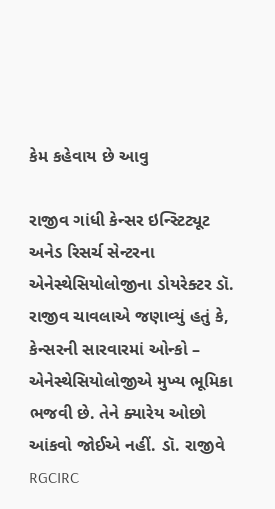કેમ કહેવાય છે આવુ

રાજીવ ગાંધી કેન્સર ઇન્સ્ટિટ્યૂટ અનેડ રિસર્ચ સેન્ટરના એનેસ્થેસિયોલોજીના ડોયરેક્ટર ડૉ. રાજીવ ચાવલાએ જણાવ્યું હતું કે, કેન્સરની સારવારમાં ઓન્કો – એનેસ્થેસિયોલોજીએ મુખ્ય ભૂમિકા ભજવી છે. તેને ક્યારેય ઓછો આંકવો જોઈએ નહીં. ડૉ. રાજીવે RGCIRC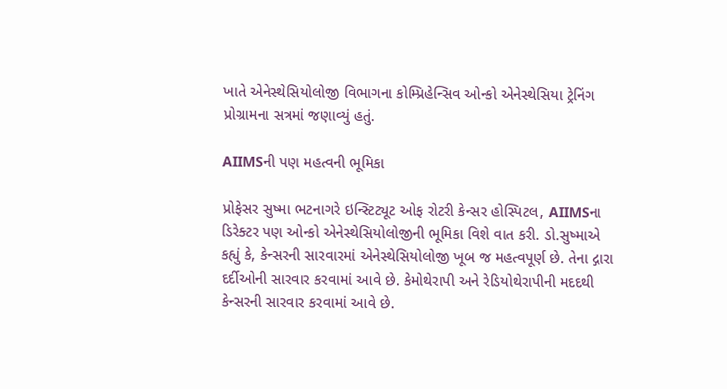ખાતે એનેસ્થેસિયોલોજી વિભાગના કોમ્પ્રિહેન્સિવ ઓન્કો એનેસ્થેસિયા ટ્રેનિંગ પ્રોગ્રામના સત્રમાં જણાવ્યું હતું.

AIIMSની પણ મહત્વની ભૂમિકા

પ્રોફેસર સુષ્મા ભટનાગરે ઇન્સ્ટિટ્યૂટ ઓફ રોટરી કેન્સર હોસ્પિટલ, AIIMSના ડિરેક્ટર પણ ઓન્કો એનેસ્થેસિયોલોજીની ભૂમિકા વિશે વાત કરી. ડો.સુષ્માએ કહ્યું કે, કેન્સરની સારવારમાં એનેસ્થેસિયોલોજી ખૂબ જ મહત્વપૂર્ણ છે. તેના દ્ગારા દર્દીઓની સારવાર કરવામાં આવે છે. કેમોથેરાપી અને રેડિયોથેરાપીની મદદથી કેન્સરની સારવાર કરવામાં આવે છે.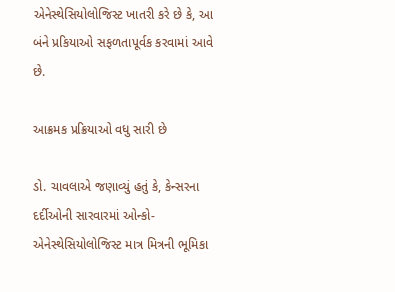એનેસ્થેસિયોલોજિસ્ટ ખાતરી કરે છે કે, આ બંને પ્રકિયાઓ સફળતાપૂર્વક કરવામાં આવે છે.

આક્રમક પ્રક્રિયાઓ વધુ સારી છે

ડો. ચાવલાએ જણાવ્યું હતું કે, કેન્સરના દર્દીઓની સારવારમાં ઓન્કો- એનેસ્થેસિયોલોજિસ્ટ માત્ર મિત્રની ભૂમિકા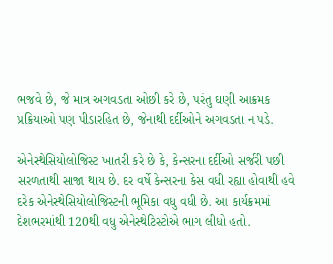ભજવે છે, જે માત્ર અગવડતા ઓછી કરે છે, પરંતુ ઘણી આક્રમક પ્રક્રિયાઓ પણ પીડારહિત છે, જેનાથી દર્દીઓને અગવડતા ન પડે.

એનેસ્થેસિયોલોજિસ્ટ ખાતરી કરે છે કે, કેન્સરના દર્દીઓ સર્જરી પછી સરળતાથી સાજા થાય છે. દર વર્ષે કેન્સરના કેસ વધી રહ્યા હોવાથી હવે દરેક એનેસ્થેસિયોલોજિસ્ટની ભૂમિકા વધુ વધી છે. આ કાર્યક્રમમાં દેશભરમાંથી 120થી વધુ એનેસ્થેટિસ્ટોએ ભાગ લીધો હતો.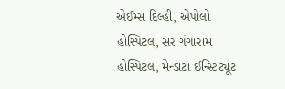એઈમ્સ દિલ્હી, એપોલો હોસ્પિટલ, સર ગંગારામ હોસ્પિટલ, મેન્ડાટા ઈન્સ્ટિટ્યૂટ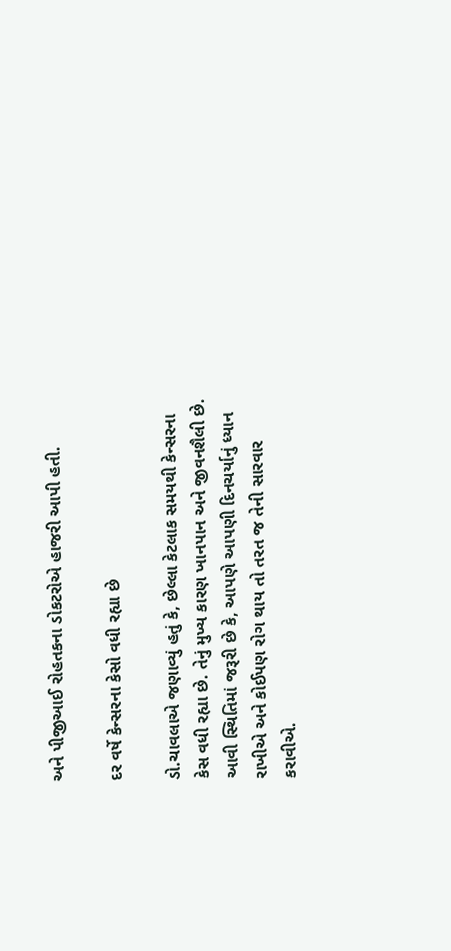અને પીજીઆઈ રોહતકના ડોકટરોએ હાજરી આપી હતી.

દર વર્ષે કેન્સરના કેસો વધી રહ્યા છે

ડો.ચાવલાએ જણાવ્યું હતું કે, છેલ્લા કેટલાક સમયથી કેન્સરના કેસ વધી રહ્યા છે. તેનું મુખ્ય કારણ ખાનપાન અને જીવનશૈલી છે. આવી સ્થિતિમાં જરૂરી છે કે, આપણે આપણી દિનચર્યાનું ધ્યાન રાખીએ અને કોઈપણ રોગ થાય તો તરત જ તેની સારવાર કરાવીએ.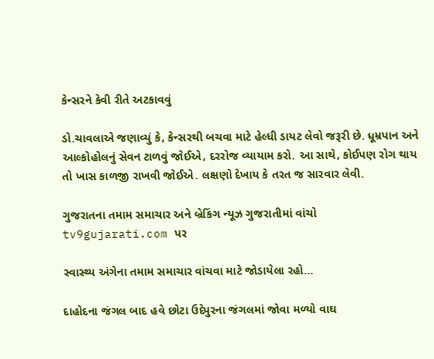કેન્સરને કેવી રીતે અટકાવવું

ડો.ચાવલાએ જણાવ્યું કે, કેન્સરથી બચવા માટે હેલ્ધી ડાયટ લેવો જરૂરી છે. ધૂમ્રપાન અને આલ્કોહોલનું સેવન ટાળવું જોઈએ, દરરોજ વ્યાયામ કરો. આ સાથે, કોઈપણ રોગ થાય તો ખાસ કાળજી રાખવી જોઈએ. લક્ષણો દેખાય કે તરત જ સારવાર લેવી.

ગુજરાતના તમામ સમાચાર અને બ્રેકિંગ ન્યૂઝ ગુજરાતીમાં વાંચો tv9gujarati.com પર

સ્વાસ્થ્ય અંગેના તમામ સમાચાર વાંચવા માટે જોડાયેલા રહો…

દાહોદના જંગલ બાદ હવે છોટા ઉદેપુરના જંગલમાં જોવા મળ્યો વાઘ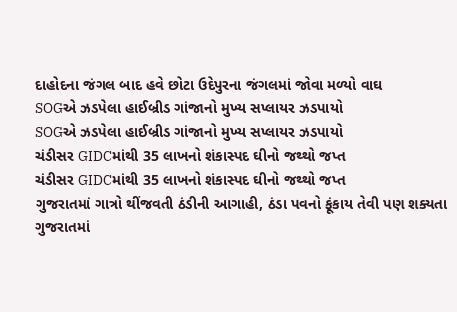દાહોદના જંગલ બાદ હવે છોટા ઉદેપુરના જંગલમાં જોવા મળ્યો વાઘ
SOGએ ઝડપેલા હાઈબ્રીડ ગાંજાનો મુખ્ય સપ્લાયર ઝડપાયો
SOGએ ઝડપેલા હાઈબ્રીડ ગાંજાનો મુખ્ય સપ્લાયર ઝડપાયો
ચંડીસર GIDCમાંથી 35 લાખનો શંકાસ્પદ ઘીનો જથ્થો જપ્ત
ચંડીસર GIDCમાંથી 35 લાખનો શંકાસ્પદ ઘીનો જથ્થો જપ્ત
ગુજરાતમાં ગાત્રો થીંજવતી ઠંડીની આગાહી, ઠંડા પવનો ફૂંકાય તેવી પણ શક્યતા
ગુજરાતમાં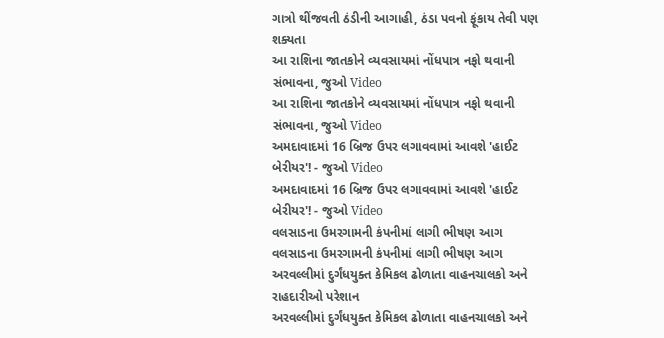ગાત્રો થીંજવતી ઠંડીની આગાહી, ઠંડા પવનો ફૂંકાય તેવી પણ શક્યતા
આ રાશિના જાતકોને વ્યવસાયમાં નોંધપાત્ર નફો થવાની સંભાવના, જુઓ Video
આ રાશિના જાતકોને વ્યવસાયમાં નોંધપાત્ર નફો થવાની સંભાવના, જુઓ Video
અમદાવાદમાં 16 બ્રિજ ઉપર લગાવવામાં આવશે 'હાઈટ બેરીયર'! - જુઓ Video
અમદાવાદમાં 16 બ્રિજ ઉપર લગાવવામાં આવશે 'હાઈટ બેરીયર'! - જુઓ Video
વલસાડના ઉમરગામની કંપનીમાં લાગી ભીષણ આગ
વલસાડના ઉમરગામની કંપનીમાં લાગી ભીષણ આગ
અરવલ્લીમાં દુર્ગંધયુક્ત કેમિકલ ઢોળાતા વાહનચાલકો અને રાહદારીઓ પરેશાન
અરવલ્લીમાં દુર્ગંધયુક્ત કેમિકલ ઢોળાતા વાહનચાલકો અને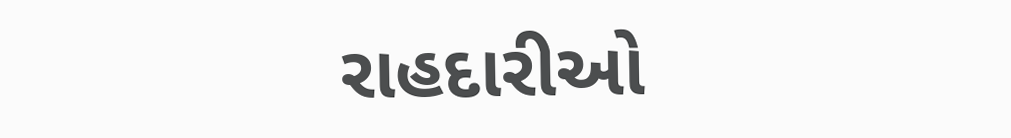રાહદારીઓ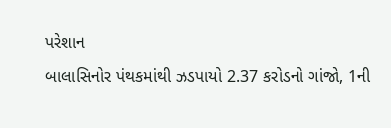પરેશાન
બાલાસિનોર પંથકમાંથી ઝડપાયો 2.37 કરોડનો ગાંજો, 1ની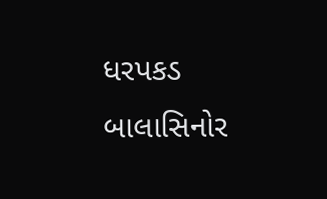ધરપકડ
બાલાસિનોર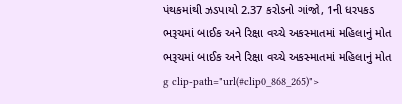પંથકમાંથી ઝડપાયો 2.37 કરોડનો ગાંજો, 1ની ધરપકડ
ભરૂચમાં બાઈક અને રિક્ષા વચ્ચે અકસ્માતમાં મહિલાનું મોત
ભરૂચમાં બાઈક અને રિક્ષા વચ્ચે અકસ્માતમાં મહિલાનું મોત
g clip-path="url(#clip0_868_265)">